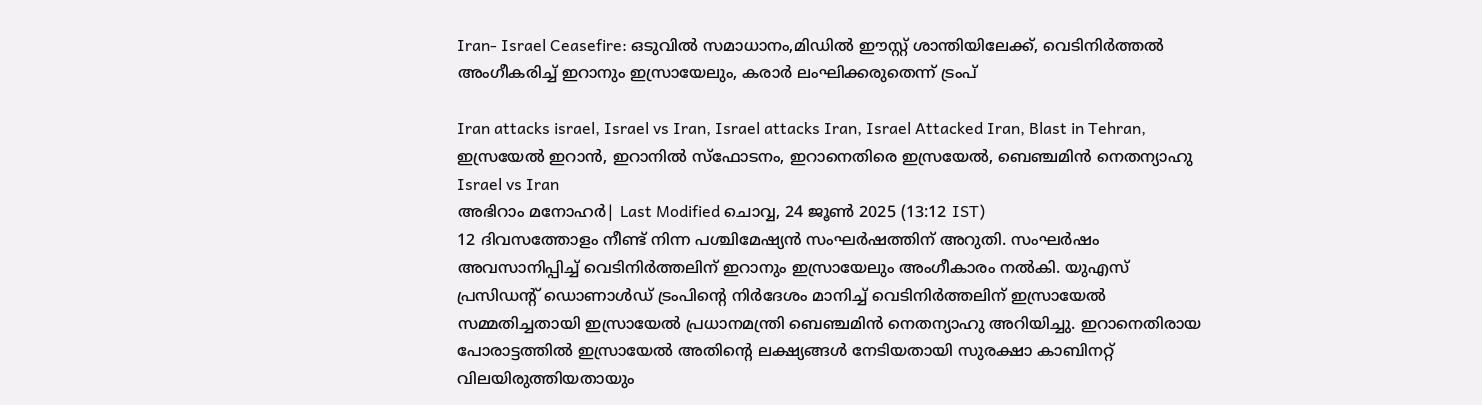Iran- Israel Ceasefire: ഒടുവിൽ സമാധാനം,മിഡിൽ ഈസ്റ്റ് ശാന്തിയിലേക്ക്, വെടിനിർത്തൽ അംഗീകരിച്ച് ഇറാനും ഇസ്രായേലും, കരാർ ലംഘിക്കരുതെന്ന് ട്രംപ്

Iran attacks israel, Israel vs Iran, Israel attacks Iran, Israel Attacked Iran, Blast in Tehran, ഇസ്രയേല്‍ ഇറാന്‍, ഇറാനില്‍ സ്‌ഫോടനം, ഇറാനെതിരെ ഇസ്രയേല്‍, ബെഞ്ചമിന്‍ നെതന്യാഹു
Israel vs Iran
അഭിറാം മനോഹർ| Last Modified ചൊവ്വ, 24 ജൂണ്‍ 2025 (13:12 IST)
12 ദിവസത്തോളം നീണ്ട് നിന്ന പശ്ചിമേഷ്യന്‍ സംഘര്‍ഷത്തിന് അറുതി. സംഘര്‍ഷം അവസാനിപ്പിച്ച് വെടിനിര്‍ത്തലിന് ഇറാനും ഇസ്രായേലും അംഗീകാരം നല്‍കി. യുഎസ് പ്രസിഡന്റ് ഡൊണാള്‍ഡ് ട്രംപിന്റെ നിര്‍ദേശം മാനിച്ച് വെടിനിര്‍ത്തലിന് ഇസ്രായേല്‍ സമ്മതിച്ചതായി ഇസ്രായേല്‍ പ്രധാനമന്ത്രി ബെഞ്ചമിന്‍ നെതന്യാഹു അറിയിച്ചു. ഇറാനെതിരായ പോരാട്ടത്തില്‍ ഇസ്രായേല്‍ അതിന്റെ ലക്ഷ്യങ്ങള്‍ നേടിയതായി സുരക്ഷാ കാബിനറ്റ് വിലയിരുത്തിയതായും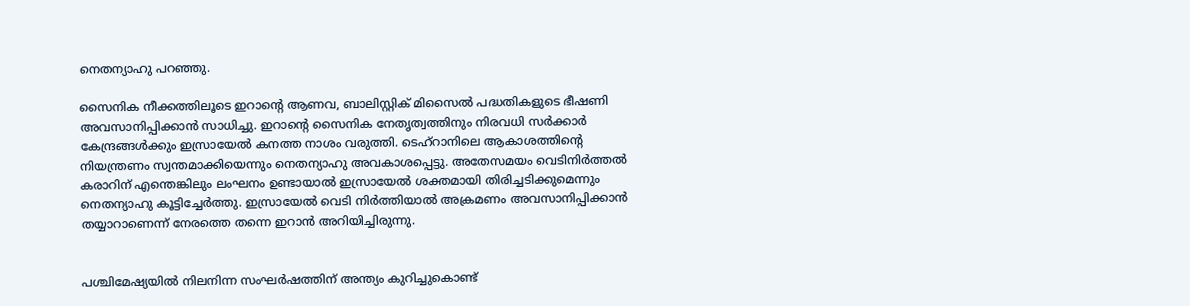നെതന്യാഹു പറഞ്ഞു.

സൈനിക നീക്കത്തിലൂടെ ഇറാന്റെ ആണവ, ബാലിസ്റ്റിക് മിസൈല്‍ പദ്ധതികളുടെ ഭീഷണി അവസാനിപ്പിക്കാന്‍ സാധിച്ചു. ഇറാന്റെ സൈനിക നേതൃത്വത്തിനും നിരവധി സര്‍ക്കാര്‍ കേന്ദ്രങ്ങള്‍ക്കും ഇസ്രായേല്‍ കനത്ത നാശം വരുത്തി. ടെഹ്‌റാനിലെ ആകാശത്തിന്റെ നിയന്ത്രണം സ്വന്തമാക്കിയെന്നും നെതന്യാഹു അവകാശപ്പെട്ടു. അതേസമയം വെടിനിര്‍ത്തല്‍ കരാറിന് എന്തെങ്കിലും ലംഘനം ഉണ്ടായാല്‍ ഇസ്രായേല്‍ ശക്തമായി തിരിച്ചടിക്കുമെന്നും നെതന്യാഹു കൂട്ടിച്ചേര്‍ത്തു. ഇസ്രായേല്‍ വെടി നിര്‍ത്തിയാല്‍ അക്രമണം അവസാനിപ്പിക്കാന്‍ തയ്യാറാണെന്ന് നേരത്തെ തന്നെ ഇറാന്‍ അറിയിച്ചിരുന്നു.


പശ്ചിമേഷ്യയില്‍ നിലനിന്ന സംഘര്‍ഷത്തിന് അന്ത്യം കുറിച്ചുകൊണ്ട്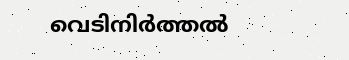വെടിനിര്‍ത്തല്‍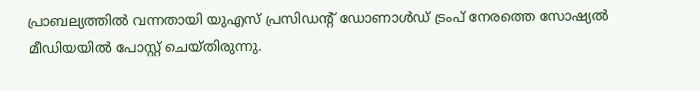പ്രാബല്യത്തില്‍ വന്നതായി യുഎസ് പ്രസിഡന്റ് ഡോണാള്‍ഡ് ട്രംപ് നേരത്തെ സോഷ്യല്‍ മീഡിയയില്‍ പോസ്റ്റ് ചെയ്തിരുന്നു.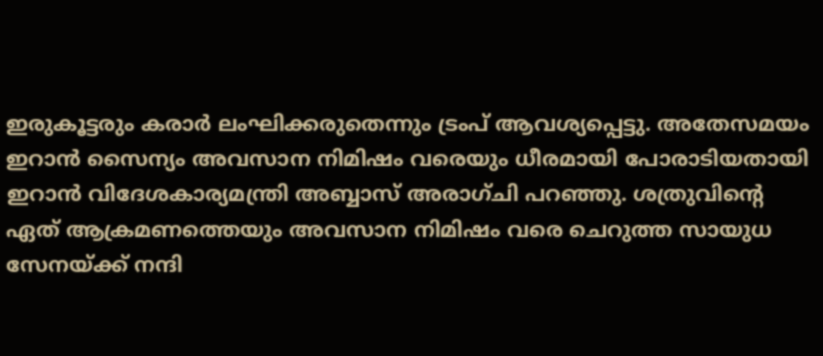ഇരുകൂട്ടരും കരാര്‍ ലംഘിക്കരുതെന്നും ട്രംപ് ആവശ്യപ്പെട്ടു. അതേസമയം ഇറാന്‍ സൈന്യം അവസാന നിമിഷം വരെയും ധീരമായി പോരാടിയതായി ഇറാന്‍ വിദേശകാര്യമന്ത്രി അബ്ബാസ് അരാഗ്ചി പറഞ്ഞു. ശത്രുവിന്റെ ഏത് ആക്രമണത്തെയും അവസാന നിമിഷം വരെ ചെറുത്ത സായുധ സേനയ്ക്ക് നന്ദി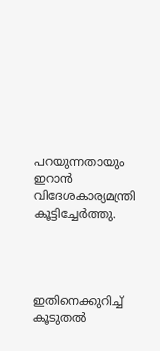പറയുന്നതായും ഇറാന്‍ വിദേശകാര്യമന്ത്രി കൂട്ടിച്ചേര്‍ത്തു.




ഇതിനെക്കുറിച്ച് കൂടുതല്‍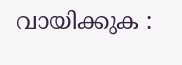വായിക്കുക :